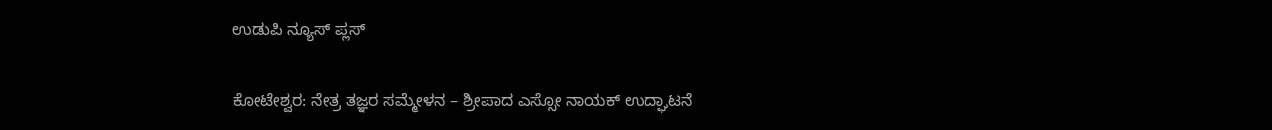ಉಡುಪಿ ನ್ಯೂಸ್ ಪ್ಲಸ್

ಕೋಟೇಶ್ವರ: ನೇತ್ರ ತಜ್ಞರ ಸಮ್ಮೇಳನ – ಶ್ರೀಪಾದ ಎಸ್ಸೋ ನಾಯಕ್ ಉದ್ಘಾಟನೆ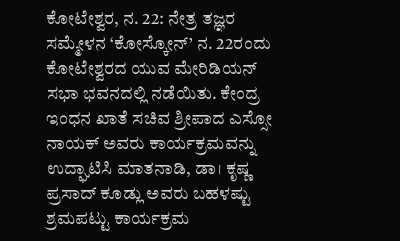ಕೋಟೇಶ್ವರ, ನ. 22: ನೇತ್ರ ತಜ್ಞರ ಸಮ್ಮೇಳನ ‘ಕೋಸ್ಕೋನ್’ ನ. 22ರಂದು ಕೋಟೇಶ್ವರದ ಯುವ ಮೇರಿಡಿಯನ್ ಸಭಾ ಭವನದಲ್ಲಿ ನಡೆಯಿತು. ಕೇಂದ್ರ ಇಂಧನ ಖಾತೆ ಸಚಿವ ಶ್ರೀಪಾದ ಎಸ್ಸೋ ನಾಯಕ್ ಅವರು ಕಾರ್ಯಕ್ರಮವನ್ನು ಉದ್ಘಾಟಿಸಿ ಮಾತನಾಡಿ, ಡಾ। ಕೃಷ್ಣ ಪ್ರಸಾದ್ ಕೂಡ್ಲು ಅವರು ಬಹಳಷ್ಟು ಶ್ರಮಪಟ್ಟು ಕಾರ್ಯಕ್ರಮ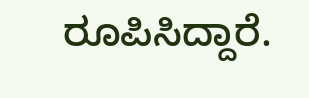ರೂಪಿಸಿದ್ದಾರೆ.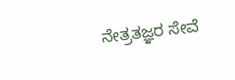ನೇತ್ರತಜ್ಞರ ಸೇವೆ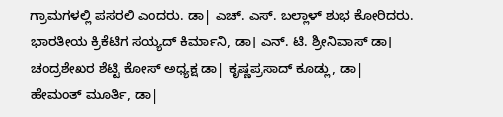ಗ್ರಾಮಗಳಲ್ಲಿ ಪಸರಲಿ ಎಂದರು. ಡಾ| ಎಚ್. ಎಸ್. ಬಲ್ಲಾಳ್ ಶುಭ ಕೋರಿದರು. ಭಾರತೀಯ ಕ್ರಿಕೆಟಿಗ ಸಯ್ಯದ್ ಕಿರ್ಮಾನಿ, ಡಾ। ಎನ್. ಟಿ. ಶ್ರೀನಿವಾಸ್ ಡಾ। ಚಂದ್ರಶೇಖರ ಶೆಟ್ಟಿ ಕೋಸ್ ಅಧ್ಯಕ್ಷ ಡಾ| ಕೃಷ್ಣಪ್ರಸಾದ್ ಕೂಡ್ಲು, ಡಾ| ಹೇಮಂತ್ ಮೂರ್ತಿ, ಡಾ|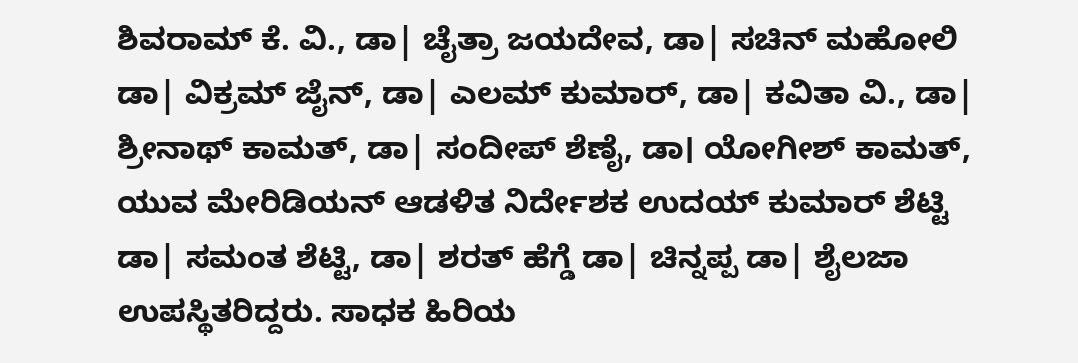ಶಿವರಾಮ್ ಕೆ. ವಿ., ಡಾ| ಚೈತ್ರಾ ಜಯದೇವ, ಡಾ| ಸಚಿನ್ ಮಹೋಲಿ ಡಾ| ವಿಕ್ರಮ್ ಜೈನ್, ಡಾ| ಎಲಮ್ ಕುಮಾರ್, ಡಾ| ಕವಿತಾ ವಿ., ಡಾ| ಶ್ರೀನಾಥ್ ಕಾಮತ್, ಡಾ| ಸಂದೀಪ್ ಶೆಣೈ, ಡಾ। ಯೋಗೀಶ್ ಕಾಮತ್, ಯುವ ಮೇರಿಡಿಯನ್ ಆಡಳಿತ ನಿರ್ದೇಶಕ ಉದಯ್ ಕುಮಾರ್ ಶೆಟ್ಟಿ ಡಾ| ಸಮಂತ ಶೆಟ್ಟಿ, ಡಾ| ಶರತ್ ಹೆಗ್ಡೆ ಡಾ| ಚಿನ್ನಪ್ಪ ಡಾ| ಶೈಲಜಾ ಉಪಸ್ಥಿತರಿದ್ದರು. ಸಾಧಕ ಹಿರಿಯ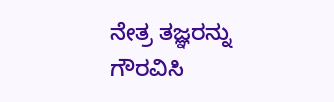ನೇತ್ರ ತಜ್ಞರನ್ನು ಗೌರವಿಸಿ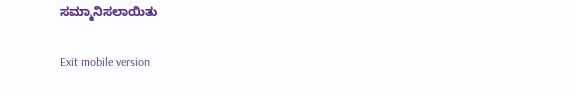ಸಮ್ಮಾನಿಸಲಾಯಿತು

Exit mobile version